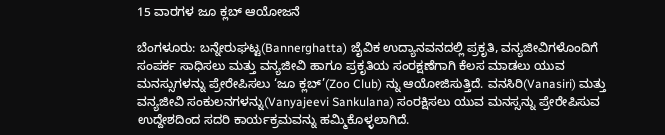15 ವಾರಗಳ ಜೂ ಕ್ಲಬ್ ಆಯೋಜನೆ

ಬೆಂಗಳೂರು: ಬನ್ನೇರುಘಟ್ಟ(Bannerghatta) ಜೈವಿಕ ಉದ್ಯಾನವನದಲ್ಲಿ ಪ್ರಕೃತಿ, ವನ್ಯಜೀವಿಗಳೊಂದಿಗೆ ಸಂಪರ್ಕ ಸಾಧಿಸಲು ಮತ್ತು ವನ್ಯಜೀವಿ ಹಾಗೂ ಪ್ರಕೃತಿಯ ಸಂರಕ್ಷಣೆಗಾಗಿ ಕೆಲಸ ಮಾಡಲು ಯುವ ಮನಸ್ಸುಗಳನ್ನು ಪ್ರೇರೇಪಿಸಲು ‘ಜೂ ಕ್ಲಬ್’(Zoo Club) ನ್ನು ಆಯೋಜಿಸುತ್ತಿದೆ. ವನಸಿರಿ(Vanasiri) ಮತ್ತು ವನ್ಯಜೀವಿ ಸಂಕುಲನಗಳನ್ನು(Vanyajeevi Sankulana) ಸಂರಕ್ಷಿಸಲು ಯುವ ಮನಸ್ಸನ್ನು ಪ್ರೇರೇಪಿಸುವ ಉದ್ದೇಶದಿಂದ ಸದರಿ ಕಾರ್ಯಕ್ರಮವನ್ನು ಹಮ್ಮಿಕೊಳ್ಳಲಾಗಿದೆ.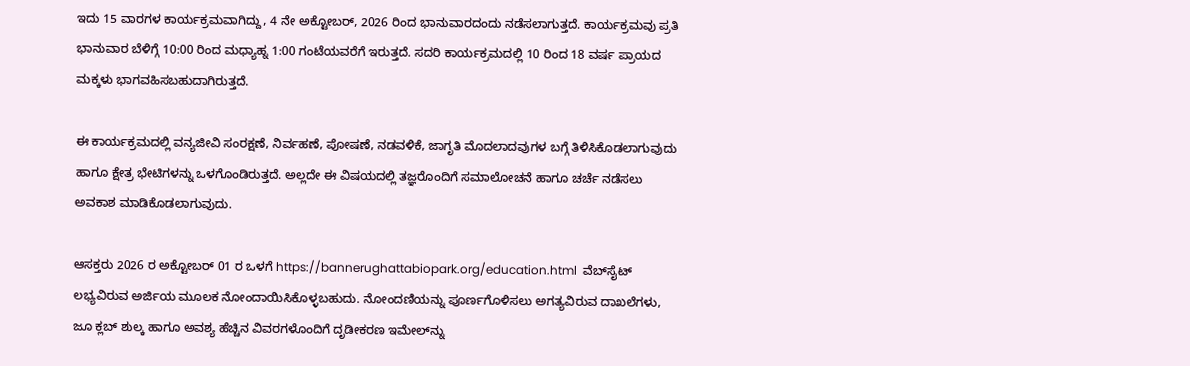ಇದು 15 ವಾರಗಳ ಕಾರ್ಯಕ್ರಮವಾಗಿದ್ದು, 4 ನೇ ಅಕ್ಟೋಬರ್, 2026 ರಿಂದ ಭಾನುವಾರದಂದು ನಡೆಸಲಾಗುತ್ತದೆ. ಕಾರ್ಯಕ್ರಮವು ಪ್ರತಿ ಭಾನುವಾರ ಬೆಳಿಗ್ಗೆ 10:00 ರಿಂದ ಮಧ್ಯಾಹ್ನ 1:00 ಗಂಟೆಯವರೆಗೆ ಇರುತ್ತದೆ. ಸದರಿ ಕಾರ್ಯಕ್ರಮದಲ್ಲಿ 10 ರಿಂದ 18 ವರ್ಷ ಪ್ರಾಯದ ಮಕ್ಕಳು ಭಾಗವಹಿಸಬಹುದಾಗಿರುತ್ತದೆ.

ಈ ಕಾರ್ಯಕ್ರಮದಲ್ಲಿ ವನ್ಯಜೀವಿ ಸಂರಕ್ಷಣೆ, ನಿರ್ವಹಣೆ, ಪೋಷಣೆ, ನಡವಳಿಕೆ, ಜಾಗೃತಿ ಮೊದಲಾದವುಗಳ ಬಗ್ಗೆ ತಿಳಿಸಿಕೊಡಲಾಗುವುದು ಹಾಗೂ ಕ್ಷೇತ್ರ ಭೇಟಿಗಳನ್ನು ಒಳಗೊಂಡಿರುತ್ತದೆ. ಅಲ್ಲದೇ ಈ ವಿಷಯದಲ್ಲಿ ತಜ್ಞರೊಂದಿಗೆ ಸಮಾಲೋಚನೆ ಹಾಗೂ ಚರ್ಚೆ ನಡೆಸಲು ಅವಕಾಶ ಮಾಡಿಕೊಡಲಾಗುವುದು.

ಆಸಕ್ತರು 2026 ರ ಅಕ್ಟೋಬರ್ 01 ರ ಒಳಗೆ https://bannerughattabiopark.org/education.html  ವೆಬ್‍ಸೈಟ್ ಲಭ್ಯವಿರುವ ಅರ್ಜಿಯ ಮೂಲಕ ನೋಂದಾಯಿಸಿಕೊಳ್ಳಬಹುದು. ನೋಂದಣಿಯನ್ನು ಪೂರ್ಣಗೊಳಿಸಲು ಅಗತ್ಯವಿರುವ ದಾಖಲೆಗಳು, ಜೂ ಕ್ಲಬ್ ಶುಲ್ಕ ಹಾಗೂ ಅವಶ್ಯ ಹೆಚ್ಚಿನ ವಿವರಗಳೊಂದಿಗೆ ದೃಡೀಕರಣ ಇಮೇಲ್‍ನ್ನು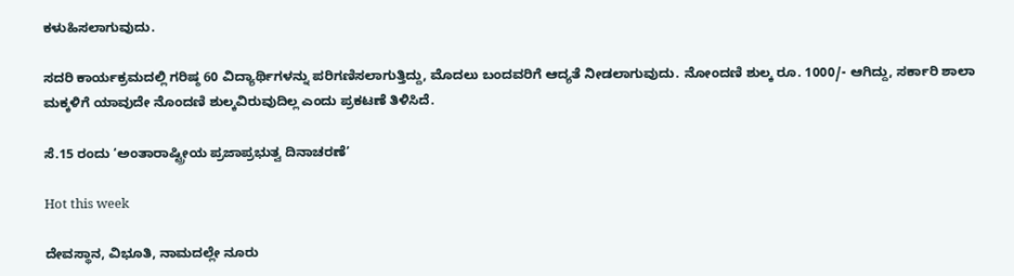ಕಳುಹಿಸಲಾಗುವುದು.

ಸದರಿ ಕಾರ್ಯಕ್ರಮದಲ್ಲಿ ಗರಿಷ್ಠ 60 ವಿದ್ಯಾರ್ಥಿಗಳನ್ನು ಪರಿಗಣಿಸಲಾಗುತ್ತಿದ್ದು, ಮೊದಲು ಬಂದವರಿಗೆ ಆದ್ಯತೆ ನೀಡಲಾಗುವುದು. ನೋಂದಣಿ ಶುಲ್ಕ ರೂ. 1000/- ಆಗಿದ್ದು, ಸರ್ಕಾರಿ ಶಾಲಾ ಮಕ್ಕಳಿಗೆ ಯಾವುದೇ ನೊಂದಣಿ ಶುಲ್ಕವಿರುವುದಿಲ್ಲ ಎಂದು ಪ್ರಕಟಣೆ ತಿಳಿಸಿದೆ.

ಸೆ.15 ರಂದು ‘ಅಂತಾರಾಷ್ಟ್ರೀಯ ಪ್ರಜಾಪ್ರಭುತ್ವ ದಿನಾಚರಣೆ’

Hot this week

ದೇವಸ್ಥಾನ, ವಿಭೂತಿ, ನಾಮದಲ್ಲೇ ನೂರು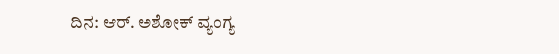ದಿನ: ಆರ್. ಅಶೋಕ್ ವ್ಯಂಗ್ಯ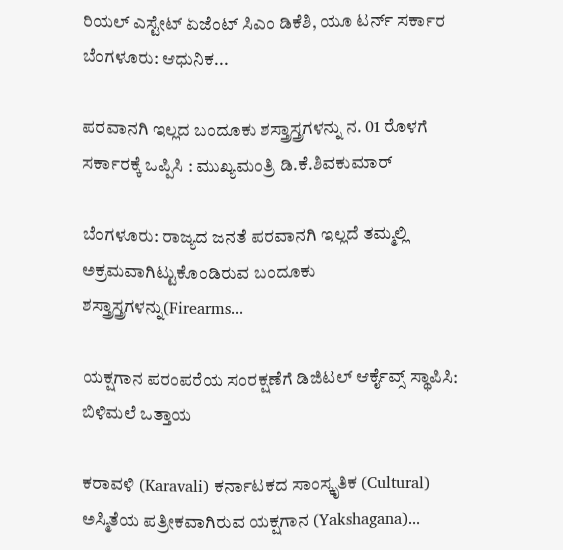ರಿಯಲ್ ಎಸ್ಟೇಟ್ ಏಜೆಂಟ್ ಸಿಎಂ ಡಿಕೆಶಿ, ಯೂ ಟರ್ನ್ ಸರ್ಕಾರ ಬೆಂಗಳೂರು: ಆಧುನಿಕ...

ಪರವಾನಗಿ ಇಲ್ಲದ ಬಂದೂಕು ಶಸ್ತ್ರಾಸ್ತ್ರಗಳನ್ನು ನ. 01 ರೊಳಗೆ ಸರ್ಕಾರಕ್ಕೆ ಒಪ್ಪಿಸಿ : ಮುಖ್ಯಮಂತ್ರಿ ಡಿ.ಕೆ.ಶಿವಕುಮಾರ್

ಬೆಂಗಳೂರು: ರಾಜ್ಯದ ಜನತೆ ಪರವಾನಗಿ ಇಲ್ಲದೆ ತಮ್ಮಲ್ಲಿ ಅಕ್ರಮವಾಗಿಟ್ಟುಕೊಂಡಿರುವ ಬಂದೂಕು ಶಸ್ತ್ರಾಸ್ತ್ರಗಳನ್ನು(Firearms...

ಯಕ್ಷಗಾನ ಪರಂಪರೆಯ ಸಂರಕ್ಷಣೆಗೆ ಡಿಜಿಟಲ್‌ ಆರ್ಕೈವ್ಸ್‌ ಸ್ಥಾಪಿಸಿ: ಬಿಳಿಮಲೆ ಒತ್ತಾಯ

ಕರಾವಳಿ (Karavali) ಕರ್ನಾಟಕದ ಸಾಂಸ್ಕೃತಿಕ (Cultural) ಅಸ್ಮಿತೆಯ ಪತ್ರೀಕವಾಗಿರುವ ಯಕ್ಷಗಾನ (Yakshagana)...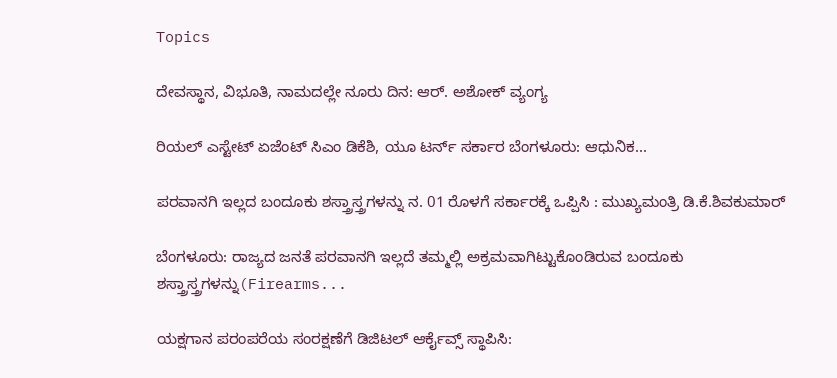Topics

ದೇವಸ್ಥಾನ, ವಿಭೂತಿ, ನಾಮದಲ್ಲೇ ನೂರು ದಿನ: ಆರ್. ಅಶೋಕ್ ವ್ಯಂಗ್ಯ

ರಿಯಲ್ ಎಸ್ಟೇಟ್ ಏಜೆಂಟ್ ಸಿಎಂ ಡಿಕೆಶಿ, ಯೂ ಟರ್ನ್ ಸರ್ಕಾರ ಬೆಂಗಳೂರು: ಆಧುನಿಕ...

ಪರವಾನಗಿ ಇಲ್ಲದ ಬಂದೂಕು ಶಸ್ತ್ರಾಸ್ತ್ರಗಳನ್ನು ನ. 01 ರೊಳಗೆ ಸರ್ಕಾರಕ್ಕೆ ಒಪ್ಪಿಸಿ : ಮುಖ್ಯಮಂತ್ರಿ ಡಿ.ಕೆ.ಶಿವಕುಮಾರ್

ಬೆಂಗಳೂರು: ರಾಜ್ಯದ ಜನತೆ ಪರವಾನಗಿ ಇಲ್ಲದೆ ತಮ್ಮಲ್ಲಿ ಅಕ್ರಮವಾಗಿಟ್ಟುಕೊಂಡಿರುವ ಬಂದೂಕು ಶಸ್ತ್ರಾಸ್ತ್ರಗಳನ್ನು(Firearms...

ಯಕ್ಷಗಾನ ಪರಂಪರೆಯ ಸಂರಕ್ಷಣೆಗೆ ಡಿಜಿಟಲ್‌ ಆರ್ಕೈವ್ಸ್‌ ಸ್ಥಾಪಿಸಿ: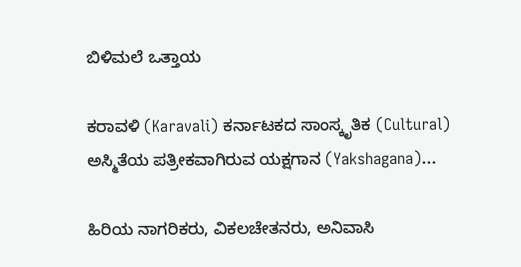ಬಿಳಿಮಲೆ ಒತ್ತಾಯ

ಕರಾವಳಿ (Karavali) ಕರ್ನಾಟಕದ ಸಾಂಸ್ಕೃತಿಕ (Cultural) ಅಸ್ಮಿತೆಯ ಪತ್ರೀಕವಾಗಿರುವ ಯಕ್ಷಗಾನ (Yakshagana)...

ಹಿರಿಯ ನಾಗರಿಕರು, ವಿಕಲಚೇತನರು, ಅನಿವಾಸಿ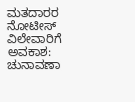ಮತದಾರರ ನೋಟೀಸ್ ವಿಲೇವಾರಿಗೆ ಅವಕಾಶ: ಚುನಾವಣಾ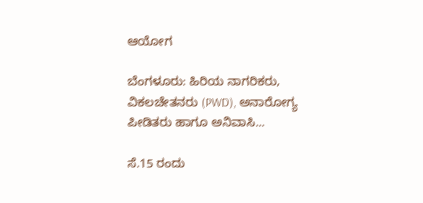ಆಯೋಗ

ಬೆಂಗಳೂರು: ಹಿರಿಯ ನಾಗರಿಕರು, ವಿಕಲಚೇತನರು (PWD), ಅನಾರೋಗ್ಯ ಪೀಡಿತರು ಹಾಗೂ ಅನಿವಾಸಿ...

ಸೆ.15 ರಂದು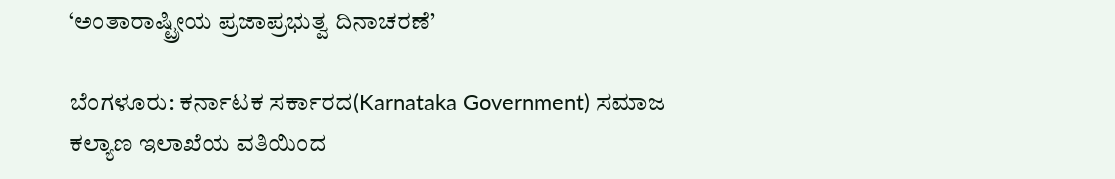‘ಅಂತಾರಾಷ್ಟ್ರೀಯ ಪ್ರಜಾಪ್ರಭುತ್ವ ದಿನಾಚರಣೆ’

ಬೆಂಗಳೂರು: ಕರ್ನಾಟಕ ಸರ್ಕಾರದ(Karnataka Government) ಸಮಾಜ ಕಲ್ಯಾಣ ಇಲಾಖೆಯ ವತಿಯಿಂದ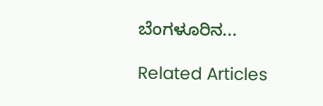ಬೆಂಗಳೂರಿನ...

Related Articles